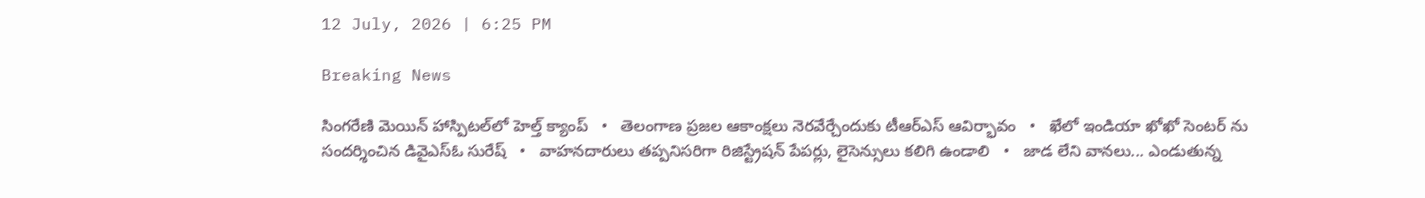12 July, 2026 | 6:25 PM

Breaking News

సింగరేణి మెయిన్ హాస్పిటల్‌లో హెల్త్ క్యాంప్   •   తెలంగాణ ప్రజల ఆకాంక్షలు నెరవేర్చేందుకు టీఆర్ఎస్ ఆవిర్భావం   •   ఖేలో ఇండియా ఖోఖో సెంటర్ ను సందర్శించిన డివైఎస్ఓ సురేష్   •   వాహనదారులు తప్పనిసరిగా రిజిస్ట్రేషన్ పేపర్లు, లైసెన్సులు కలిగి ఉండాలి   •   జాడ లేని వానలు... ఎండుతున్న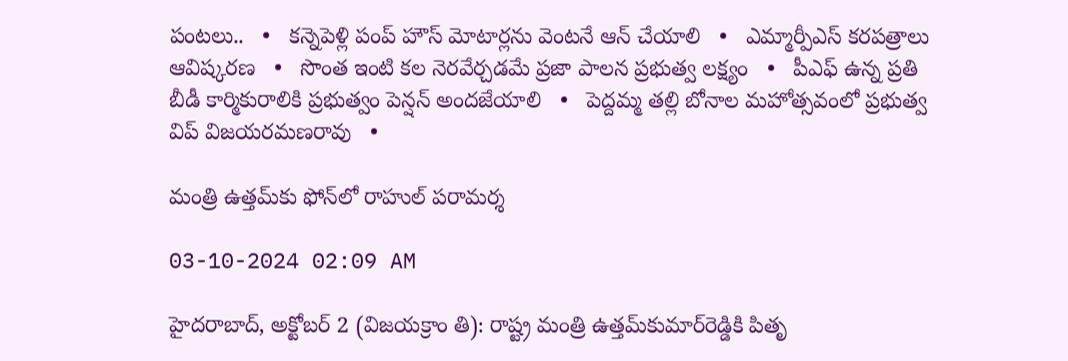పంటలు..   •   కన్నెపెళ్లి పంప్ హౌస్ మోటార్లను వెంటనే ఆన్ చేయాలి   •   ఎమ్మార్పీఎస్ కరపత్రాలు ఆవిష్కరణ   •   సొంత ఇంటి కల నెరవేర్చడమే ప్రజా పాలన ప్రభుత్వ లక్ష్యం   •   పీఎఫ్ ఉన్న ప్రతి బీడీ కార్మికురాలికి ప్రభుత్వం పెన్షన్ అందజేయాలి   •   పెద్దమ్మ తల్లి బోనాల మహోత్సవంలో ప్రభుత్వ విప్ విజయరమణరావు   •

మంత్రి ఉత్తమ్‌కు ఫోన్‌లో రాహుల్ పరామర్శ

03-10-2024 02:09 AM

హైదరాబాద్, అక్టోబర్ 2 (విజయక్రాం తి): రాష్ట్ర మంత్రి ఉత్తమ్‌కుమార్‌రెడ్డికి పితృ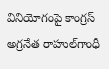వినియోగంపై కాంగ్రస్ అగ్రనేత రాహుల్‌గాంధీ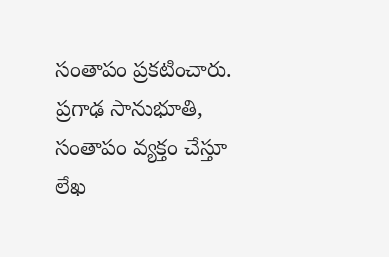సంతాపం ప్రకటించారు. ప్రగాఢ సానుభూతి, సంతాపం వ్యక్తం చేస్తూ లేఖ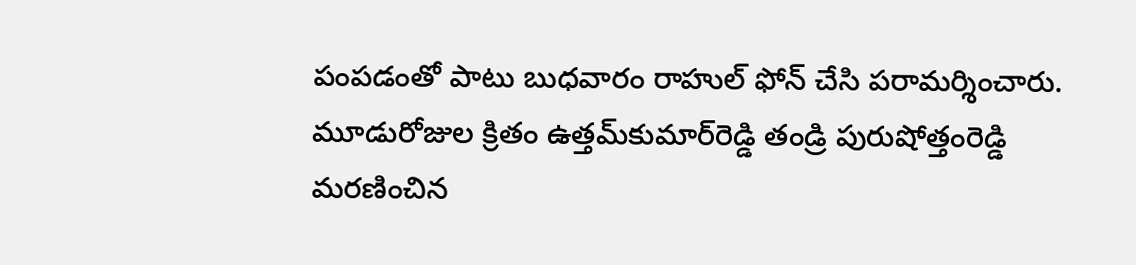పంపడంతో పాటు బుధవారం రాహుల్ ఫోన్ చేసి పరామర్శించారు. మూడురోజుల క్రితం ఉత్తమ్‌కుమార్‌రెడ్డి తండ్రి పురుషోత్తంరెడ్డి మరణించిన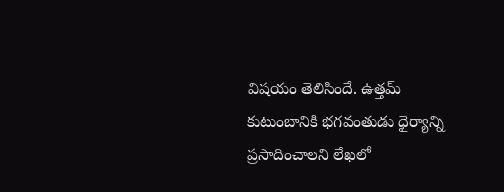విషయం తెలిసిందే. ఉత్తమ్ కుటుంబానికి భగవంతుడు ధైర్యాన్ని ప్రసాదించాలని లేఖలో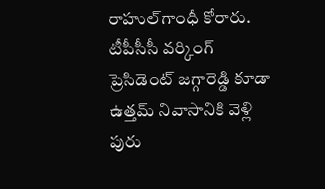రాహుల్‌గాంధీ కోరారు. టీపీసీసీ వర్కింగ్ ప్రెసిడెంట్ జగ్గారెడ్డి కూడా ఉత్తమ్ నివాసానికి వెళ్లి పురు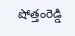షోత్తంరెడ్డి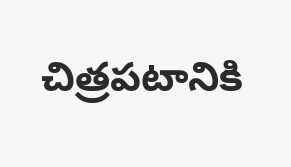చిత్రపటానికి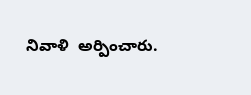నివాళి  అర్పించారు.